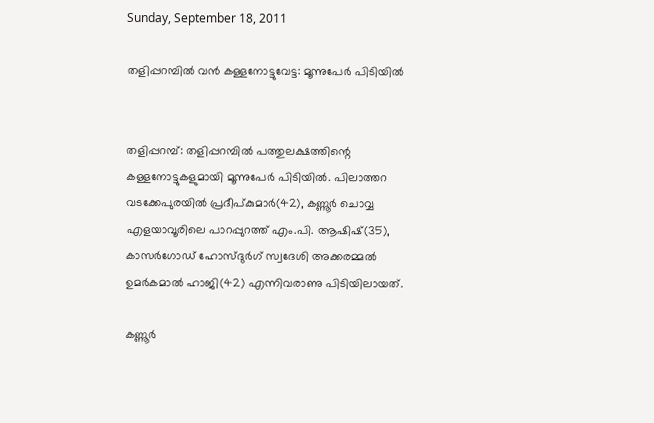Sunday, September 18, 2011

തളിപ്പറമ്പില്‍ വന്‍ കള്ളനോട്ടുവേട്ട: മൂന്നുപേര്‍ പിടിയില്‍


തളിപ്പറമ്പ്‌: തളിപ്പറമ്പില്‍ പത്തുലക്ഷത്തിന്റെ കള്ളനോട്ടുകളുമായി മൂന്നുപേര്‍ പിടിയില്‍. പിലാത്തറ വടക്കേപുരയില്‍ പ്രദീപ്‌കുമാര്‍(42), കണ്ണൂര്‍ ചൊവ്വ എളയാവൂരിലെ പാറപ്പുറത്ത്‌ എം.പി. ആഷിഷ്‌(35), കാസര്‍ഗോഡ്‌ ഹോസ്‌ദുര്‍ഗ്‌ സ്വദേശി അക്കരമ്മല്‍ ഉമര്‍കമാല്‍ ഹാജി(42) എന്നിവരാണു പിടിയിലായത്‌.

കണ്ണൂര്‍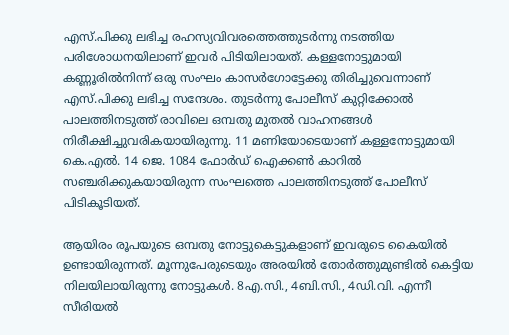എസ്‌.പിക്കു ലഭിച്ച രഹസ്യവിവരത്തെത്തുടര്‍ന്നു നടത്തിയ പരിശോധനയിലാണ്‌ ഇവര്‍ പിടിയിലായത്‌. കള്ളനോട്ടുമായി കണ്ണൂരില്‍നിന്ന്‌ ഒരു സംഘം കാസര്‍ഗോട്ടേക്കു തിരിച്ചുവെന്നാണ്‌ എസ്‌.പിക്കു ലഭിച്ച സന്ദേശം. തുടര്‍ന്നു പോലീസ്‌ കുറ്റിക്കോല്‍ പാലത്തിനടുത്ത്‌ രാവിലെ ഒമ്പതു മുതല്‍ വാഹനങ്ങള്‍ നിരീക്ഷിച്ചുവരികയായിരുന്നു. 11 മണിയോടെയാണ്‌ കള്ളനോട്ടുമായി കെ.എല്‍. 14 ജെ. 1084 ഫോര്‍ഡ്‌ ഐക്കണ്‍ കാറില്‍ സഞ്ചരിക്കുകയായിരുന്ന സംഘത്തെ പാലത്തിനടുത്ത്‌ പോലീസ്‌ പിടികൂടിയത്‌.

ആയിരം രൂപയുടെ ഒമ്പതു നോട്ടുകെട്ടുകളാണ്‌ ഇവരുടെ കൈയില്‍ ഉണ്ടായിരുന്നത്‌. മൂന്നുപേരുടെയും അരയില്‍ തോര്‍ത്തുമുണ്ടില്‍ കെട്ടിയ നിലയിലായിരുന്നു നോട്ടുകള്‍. 8എ.സി., 4ബി.സി., 4ഡി.വി. എന്നീ സീരിയല്‍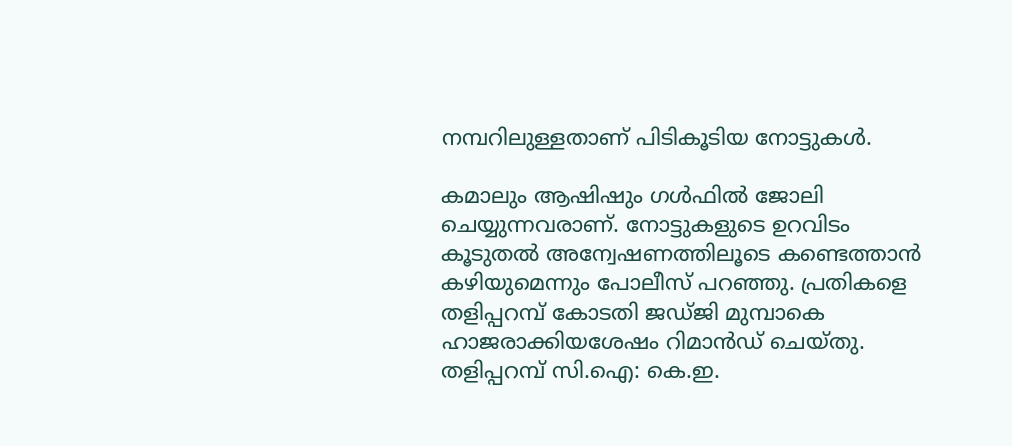നമ്പറിലുള്ളതാണ്‌ പിടികൂടിയ നോട്ടുകള്‍.

കമാലും ആഷിഷും ഗള്‍ഫില്‍ ജോലി ചെയ്യുന്നവരാണ്‌. നോട്ടുകളുടെ ഉറവിടം കൂടുതല്‍ അന്വേഷണത്തിലൂടെ കണ്ടെത്താന്‍ കഴിയുമെന്നും പോലീസ്‌ പറഞ്ഞു. പ്രതികളെ തളിപ്പറമ്പ്‌ കോടതി ജഡ്‌ജി മുമ്പാകെ ഹാജരാക്കിയശേഷം റിമാന്‍ഡ്‌ ചെയ്‌തു. തളിപ്പറമ്പ്‌ സി.ഐ: കെ.ഇ.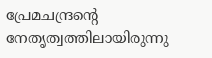പ്രേമചന്ദ്രന്റെ നേതൃത്വത്തിലായിരുന്നു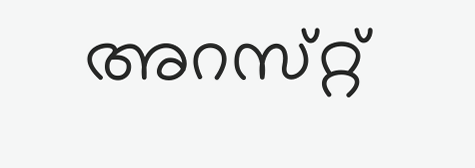അറസ്‌റ്റ്